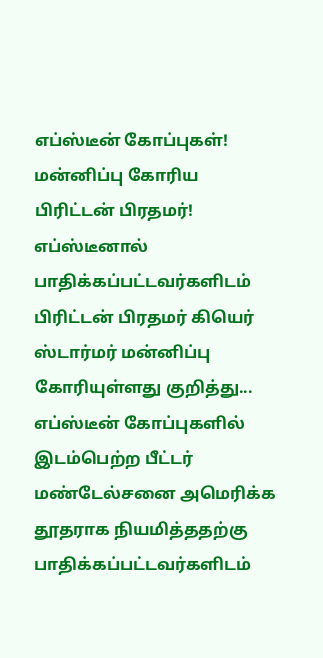எப்ஸ்டீன் கோப்புகள்! மன்னிப்பு கோரிய பிரிட்டன் பிரதமர்!
எப்ஸ்டீனால் பாதிக்கப்பட்டவர்களிடம் பிரிட்டன் பிரதமர் கியெர் ஸ்டார்மர் மன்னிப்பு கோரியுள்ளது குறித்து...
எப்ஸ்டீன் கோப்புகளில் இடம்பெற்ற பீட்டர் மண்டேல்சனை அமெரிக்க தூதராக நியமித்ததற்கு பாதிக்கப்பட்டவர்களிடம்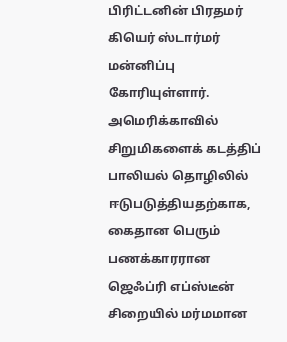பிரிட்டனின் பிரதமர் கியெர் ஸ்டார்மர் மன்னிப்பு கோரியுள்ளார்.
அமெரிக்காவில் சிறுமிகளைக் கடத்திப் பாலியல் தொழிலில் ஈடுபடுத்தியதற்காக, கைதான பெரும் பணக்காரரான ஜெஃப்ரி எப்ஸ்டீன் சிறையில் மர்மமான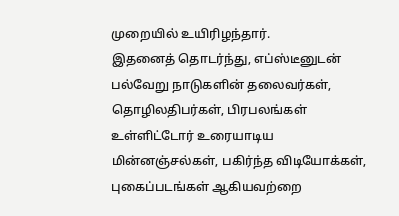முறையில் உயிரிழந்தார்.
இதனைத் தொடர்ந்து, எப்ஸ்டீனுடன் பல்வேறு நாடுகளின் தலைவர்கள், தொழிலதிபர்கள், பிரபலங்கள் உள்ளிட்டோர் உரையாடிய மின்னஞ்சல்கள், பகிர்ந்த விடியோக்கள், புகைப்படங்கள் ஆகியவற்றை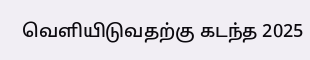வெளியிடுவதற்கு கடந்த 2025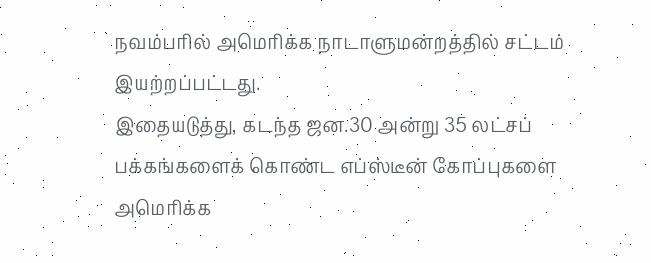நவம்பரில் அமெரிக்க நாடாளுமன்றத்தில் சட்டம் இயற்றப்பட்டது.
இதையடுத்து, கடந்த ஜன.30 அன்று 35 லட்சப் பக்கங்களைக் கொண்ட எப்ஸ்டீன் கோப்புகளை அமெரிக்க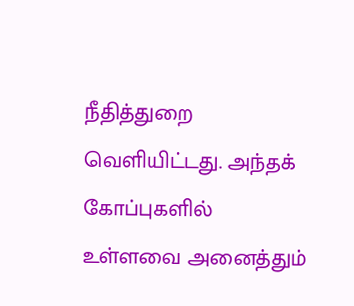நீதித்துறை வெளியிட்டது. அந்தக் கோப்புகளில் உள்ளவை அனைத்தும்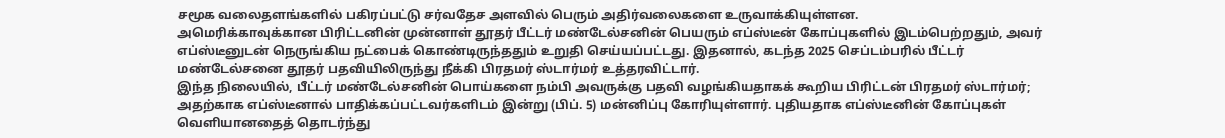சமூக வலைதளங்களில் பகிரப்பட்டு சர்வதேச அளவில் பெரும் அதிர்வலைகளை உருவாக்கியுள்ளன.
அமெரிக்காவுக்கான பிரிட்டனின் முன்னாள் தூதர் பீட்டர் மண்டேல்சனின் பெயரும் எப்ஸ்டீன் கோப்புகளில் இடம்பெற்றதும், அவர் எப்ஸ்டீனுடன் நெருங்கிய நட்பைக் கொண்டிருந்ததும் உறுதி செய்யப்பட்டது. இதனால், கடந்த 2025 செப்டம்பரில் பீட்டர் மண்டேல்சனை தூதர் பதவியிலிருந்து நீக்கி பிரதமர் ஸ்டார்மர் உத்தரவிட்டார்.
இந்த நிலையில், பீட்டர் மண்டேல்சனின் பொய்களை நம்பி அவருக்கு பதவி வழங்கியதாகக் கூறிய பிரிட்டன் பிரதமர் ஸ்டார்மர்; அதற்காக எப்ஸ்டீனால் பாதிக்கப்பட்டவர்களிடம் இன்று (பிப். 5) மன்னிப்பு கோரியுள்ளார். புதியதாக எப்ஸ்டீனின் கோப்புகள் வெளியானதைத் தொடர்ந்து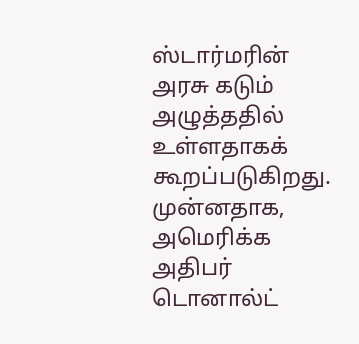ஸ்டார்மரின் அரசு கடும் அழுத்ததில் உள்ளதாகக் கூறப்படுகிறது.
முன்னதாக, அமெரிக்க அதிபர் டொனால்ட்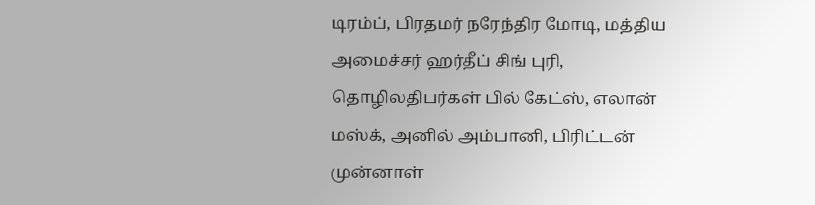டிரம்ப், பிரதமர் நரேந்திர மோடி, மத்திய அமைச்சர் ஹர்தீப் சிங் புரி, தொழிலதிபர்கள் பில் கேட்ஸ், எலான் மஸ்க், அனில் அம்பானி, பிரிட்டன் முன்னாள்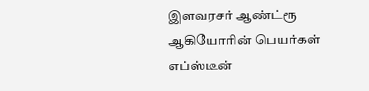இளவரசர் ஆண்ட்ரூ ஆகியோரின் பெயர்கள் எப்ஸ்டீன்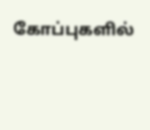கோப்புகளில்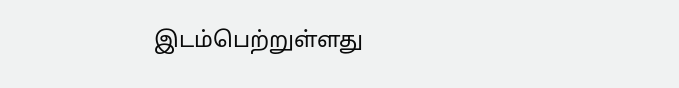இடம்பெற்றுள்ளது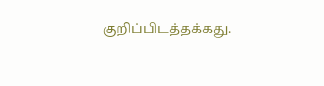குறிப்பிடத்தக்கது.